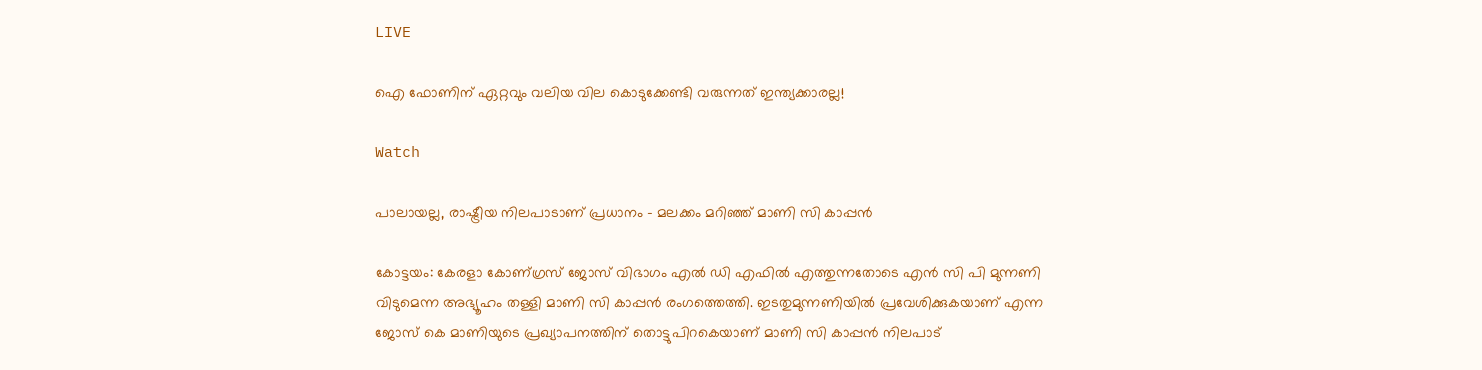LIVE

ഐ ഫോണിന് ഏറ്റവും വലിയ വില കൊടുക്കേണ്ടി വരുന്നത് ഇന്ത്യക്കാരല്ല!

Watch

പാലായല്ല, രാഷ്ട്രീയ നിലപാടാണ് പ്രധാനം - മലക്കം മറിഞ്ഞ് മാണി സി കാപ്പന്‍

കോട്ടയം: കേരളാ കോണ്ഗ്രസ് ജോസ് വിഭാഗം എല്‍ ഡി എഫില്‍ എത്തുന്നതോടെ എന്‍ സി പി മുന്നണി വിടുമെന്ന അഭ്യൂഹം തള്ളി മാണി സി കാപ്പന്‍ രംഗത്തെത്തി. ഇടതുമുന്നണിയില്‍ പ്രവേശിക്കുകയാണ് എന്ന ജോസ് കെ മാണിയുടെ പ്രഖ്യാപനത്തിന് തൊട്ടുപിറകെയാണ് മാണി സി കാപ്പന്‍ നിലപാട്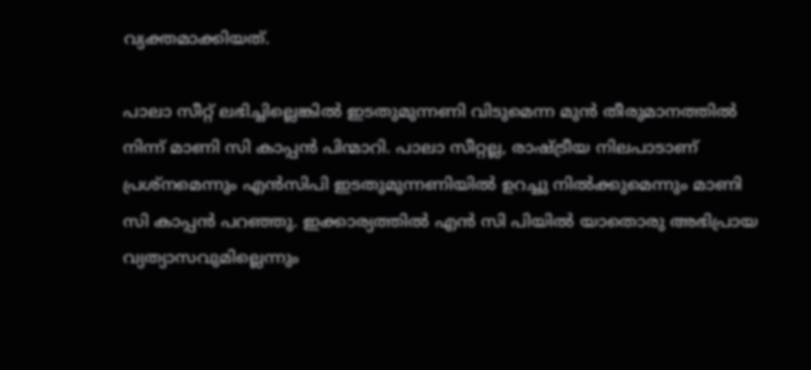വ്യക്തമാക്കിയത്.

പാലാ സീറ്റ് ലഭിച്ചില്ലെങ്കില്‍ ഇടതുമുന്നണി വിടുമെന്ന മുന്‍ തീരുമാനത്തില്‍ നിന്ന് മാണി സി കാപ്പന്‍ പിന്മാറി. പാലാ സീറ്റല്ല, രാഷ്ട്രീയ നിലപാടാണ് പ്രശ്നമെന്നും എന്‍സിപി ഇടതുമുന്നണിയില്‍ ഉറച്ചു നില്‍ക്കുമെന്നും മാണി സി കാപ്പന്‍ പറഞ്ഞു. ഇക്കാര്യത്തില്‍ എന്‍ സി പിയില്‍ യാതൊരു അഭിപ്രായ വ്യത്യാസവുമില്ലെന്നും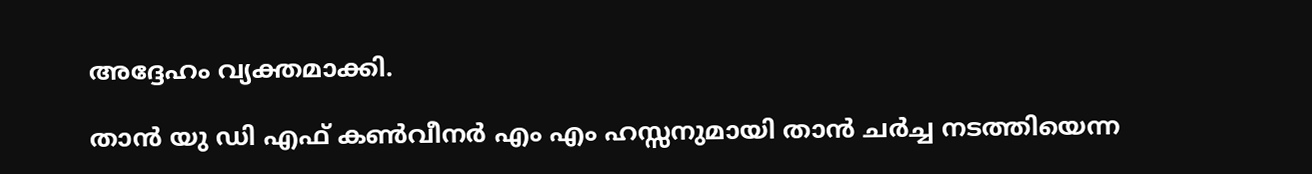അദ്ദേഹം വ്യക്തമാക്കി.

താന്‍ യു ഡി എഫ് കണ്‍വീനര്‍ എം എം ഹസ്സനുമായി താന്‍ ചര്‍ച്ച നടത്തിയെന്ന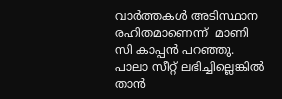വാര്‍ത്തകള്‍ അടിസ്ഥാന രഹിതമാണെന്ന്  മാണി സി കാപ്പന്‍ പറഞ്ഞു. പാലാ സീറ്റ് ലഭിച്ചില്ലെങ്കില്‍ താന്‍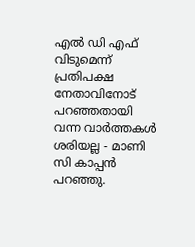എല്‍ ഡി എഫ് വിടുമെന്ന് പ്രതിപക്ഷ നേതാവിനോട് പറഞ്ഞതായി വന്ന വാര്‍ത്തകള്‍ ശരിയല്ല - മാണി സി കാപ്പന്‍ പറഞ്ഞു.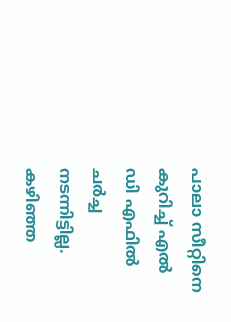പാലാ സീറ്റിനെ കുറിച്ച് എല്‍ ഡി എഫില്‍ ചര്‍ച്ച നടന്നിട്ടില്ല. കഴിഞ്ഞ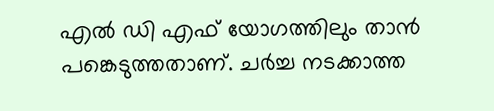എല്‍ ഡി എഫ് യോഗത്തിലും താന്‍ പങ്കെടുത്തതാണ്. ചര്‍ച്ച നടക്കാത്ത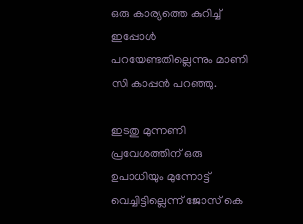ഒരു കാര്യത്തെ കുറിച്ച് ഇപ്പോള്‍ പറയേണ്ടതില്ലെന്നും മാണി സി കാപ്പന്‍ പറഞ്ഞു.

ഇടതു മുന്നണി പ്രവേശത്തിന് ഒരു ഉപാധിയും മുന്നോട്ട് വെച്ചിട്ടില്ലെന്ന് ജോസ് കെ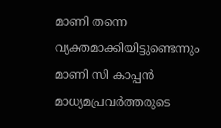മാണി തന്നെ വ്യക്തമാക്കിയിട്ടുണ്ടെന്നും മാണി സി കാപ്പന്‍ മാധ്യമപ്രവര്‍ത്തരുടെ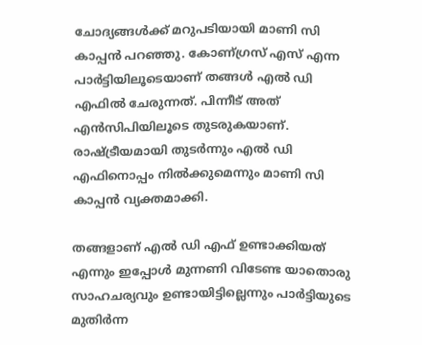ചോദ്യങ്ങള്‍ക്ക് മറുപടിയായി മാണി സി കാപ്പന്‍ പറഞ്ഞു. കോണ്ഗ്രസ് എസ് എന്ന പാര്‍ട്ടിയിലൂടെയാണ് തങ്ങള്‍ എല്‍ ഡി എഫില്‍ ചേരുന്നത്. പിന്നീട് അത് എന്‍സിപിയിലൂടെ തുടരുകയാണ്. രാഷ്ട്രീയമായി തുടര്‍ന്നും എല്‍ ഡി എഫിനൊപ്പം നില്‍ക്കുമെന്നും മാണി സി കാപ്പന്‍ വ്യക്തമാക്കി.

തങ്ങളാണ് എല്‍ ഡി എഫ് ഉണ്ടാക്കിയത് എന്നും ഇപ്പോള്‍ മുന്നണി വിടേണ്ട യാതൊരു സാഹചര്യവും ഉണ്ടായിട്ടില്ലെന്നും പാര്‍ട്ടിയുടെ മുതിര്‍ന്ന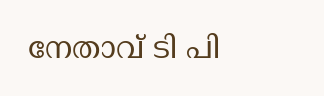നേതാവ് ടി പി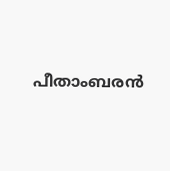പീതാംബരന്‍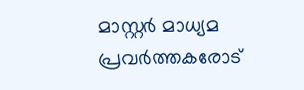മാസ്റ്റര്‍ മാധ്യമ പ്രവര്‍ത്തകരോട്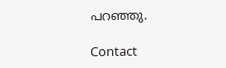പറഞ്ഞു.

Contact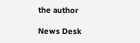the author

News Desk